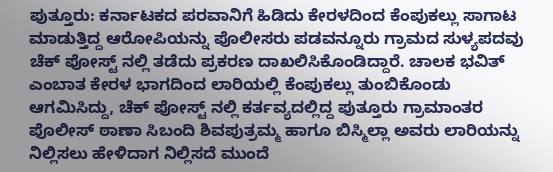ಪುತ್ತೂರು: ಕರ್ನಾಟಕದ ಪರವಾನಿಗೆ ಹಿಡಿದು ಕೇರಳದಿಂದ ಕೆಂಪುಕಲ್ಲು ಸಾಗಾಟ ಮಾಡುತ್ತಿದ್ದ ಆರೋಪಿಯನ್ನು ಪೊಲೀಸರು ಪಡವನ್ನೂರು ಗ್ರಾಮದ ಸುಳ್ಯಪದವು ಚೆಕ್ ಪೋಸ್ಟ್ ನಲ್ಲಿ ತಡೆದು ಪ್ರಕರಣ ದಾಖಲಿಸಿಕೊಂಡಿದ್ದಾರೆ. ಚಾಲಕ ಭವಿತ್ ಎಂಬಾತ ಕೇರಳ ಭಾಗದಿಂದ ಲಾರಿಯಲ್ಲಿ ಕೆಂಪುಕಲ್ಲು ತುಂಬಿಕೊಂಡು ಆಗಮಿಸಿದ್ದು, ಚೆಕ್ ಪೋಸ್ಟ್ ನಲ್ಲಿ ಕರ್ತವ್ಯದಲ್ಲಿದ್ದ ಪುತ್ತೂರು ಗ್ರಾಮಾಂತರ ಪೊಲೀಸ್ ಠಾಣಾ ಸಿಬಂದಿ ಶಿವಪುತ್ರಮ್ಮ ಹಾಗೂ ಬಿಸ್ಮಿಲ್ಲಾ ಅವರು ಲಾರಿಯನ್ನು ನಿಲ್ಲಿಸಲು ಹೇಳಿದಾಗ ನಿಲ್ಲಿಸದೆ ಮುಂದೆ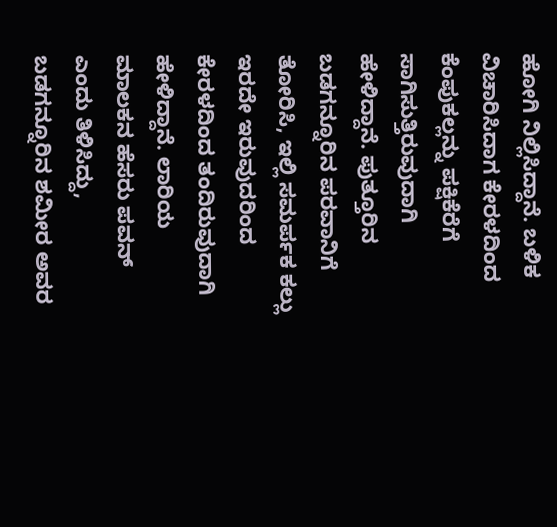ಹೋಗಿ ನಿಲ್ಲಿಸಿದ್ದಾನೆ. ಬಳಿಕ ವಿಚಾರಿಸಿದಾಗ ಕೇರಳದಿಂದ ಕೆಂಪುಕಲ್ಲನ್ನು ಪಕ್ಷಿಕೆರೆಗೆ ಸಾಗಿಸುತ್ತಿರುವುದಾಗಿ ಹೇಳಿದ್ದಾನೆ. ಪುತ್ತೂರಿನ ಬಡಗನ್ನೂರಿನ ಪರವಾನಿಗೆ ತೋರಿಸಿ, ಇಲ್ಲಿ ಸಮರ್ಪಕ ಕಲ್ಲು ಇರದೇ ಇರುವುದರಿಂದ ಕೇರಳದಿಂದ ತಂದಿರುವುದಾಗಿ ಹೇಳಿದ್ದಾನೆ. ಲಾರಿಯ ಮಾಲಕನ ಹೆಸರು ಪವನ್ ಎಂದು ತಿಳಿಸಿದ್ದು, ಬಡಗನ್ನೂರಿನ ಶಮೀರ ಅವರ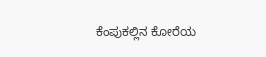ಕೆಂಪುಕಲ್ಲಿನ ಕೋರೆಯ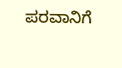ಪರವಾನಿಗೆ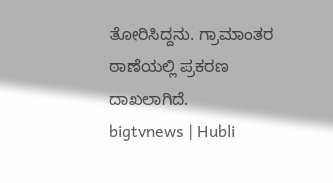ತೋರಿಸಿದ್ದನು. ಗ್ರಾಮಾಂತರ ಠಾಣೆಯಲ್ಲಿ ಪ್ರಕರಣ ದಾಖಲಾಗಿದೆ.
bigtvnews | Hubli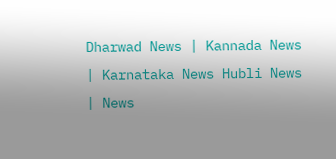Dharwad News | Kannada News | Karnataka News Hubli News | News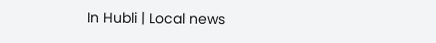In Hubli | Local news